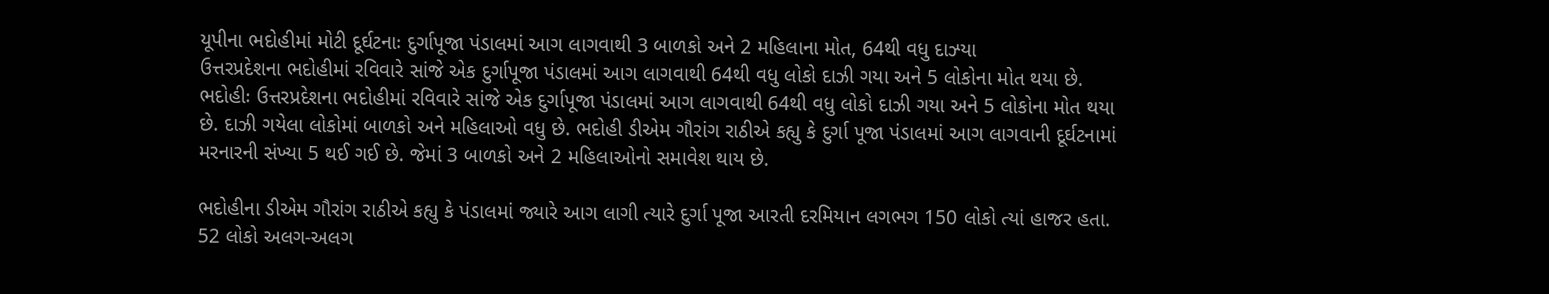યૂપીના ભદોહીમાં મોટી દૂર્ઘટનાઃ દુર્ગાપૂજા પંડાલમાં આગ લાગવાથી 3 બાળકો અને 2 મહિલાના મોત, 64થી વધુ દાઝ્યા
ઉત્તરપ્રદેશના ભદોહીમાં રવિવારે સાંજે એક દુર્ગાપૂજા પંડાલમાં આગ લાગવાથી 64થી વધુ લોકો દાઝી ગયા અને 5 લોકોના મોત થયા છે.
ભદોહીઃ ઉત્તરપ્રદેશના ભદોહીમાં રવિવારે સાંજે એક દુર્ગાપૂજા પંડાલમાં આગ લાગવાથી 64થી વધુ લોકો દાઝી ગયા અને 5 લોકોના મોત થયા છે. દાઝી ગયેલા લોકોમાં બાળકો અને મહિલાઓ વધુ છે. ભદોહી ડીએમ ગૌરાંગ રાઠીએ કહ્યુ કે દુર્ગા પૂજા પંડાલમાં આગ લાગવાની દૂર્ઘટનામાં મરનારની સંખ્યા 5 થઈ ગઈ છે. જેમાં 3 બાળકો અને 2 મહિલાઓનો સમાવેશ થાય છે.

ભદોહીના ડીએમ ગૌરાંગ રાઠીએ કહ્યુ કે પંડાલમાં જ્યારે આગ લાગી ત્યારે દુર્ગા પૂજા આરતી દરમિયાન લગભગ 150 લોકો ત્યાં હાજર હતા. 52 લોકો અલગ-અલગ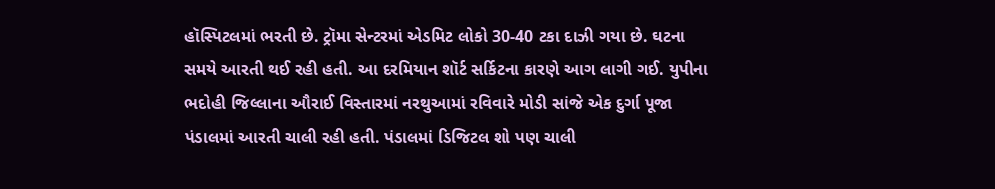હૉસ્પિટલમાં ભરતી છે. ટ્રૉમા સેન્ટરમાં એડમિટ લોકો 30-40 ટકા દાઝી ગયા છે. ઘટના સમયે આરતી થઈ રહી હતી. આ દરમિયાન શૉર્ટ સર્કિટના કારણે આગ લાગી ગઈ. યુપીના ભદોહી જિલ્લાના ઔરાઈ વિસ્તારમાં નરથુઆમાં રવિવારે મોડી સાંજે એક દુર્ગા પૂજા પંડાલમાં આરતી ચાલી રહી હતી. પંડાલમાં ડિજિટલ શો પણ ચાલી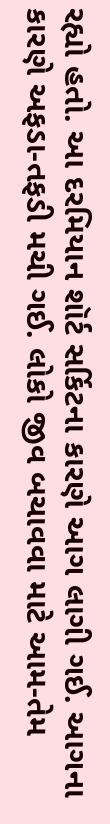રહ્યો હતો. આ દરમિયાન શૉર્ટ સર્કિટના કારણે આગ લાગી ગઈ. આગના કારણે અફડા-તફડી મચી ગઈ. લોકો જીવ બચાવવા માટે આમ-તેમ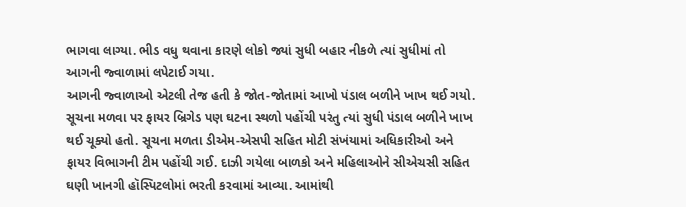ભાગવા લાગ્યા. ભીડ વધુ થવાના કારણે લોકો જ્યાં સુધી બહાર નીકળે ત્યાં સુધીમાં તો આગની જ્વાળામાં લપેટાઈ ગયા.
આગની જ્વાળાઓ એટલી તેજ હતી કે જોત-જોતામાં આખો પંડાલ બળીને ખાખ થઈ ગયો. સૂચના મળવા પર ફાયર બ્રિગેડ પણ ઘટના સ્થળો પહોંચી પરંતુ ત્યાં સુધી પંડાલ બળીને ખાખ થઈ ચૂક્યો હતો. સૂચના મળતા ડીએમ-એસપી સહિત મોટી સંખંયામાં અધિકારીઓ અને ફાયર વિભાગની ટીમ પહોંચી ગઈ. દાઝી ગયેલા બાળકો અને મહિલાઓને સીએચસી સહિત ઘણી ખાનગી હૉસ્પિટલોમાં ભરતી કરવામાં આવ્યા. આમાંથી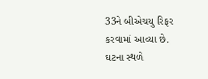33ને બીએચયુ રિફર કરવામાં આવ્યા છે.
ઘટના સ્થળે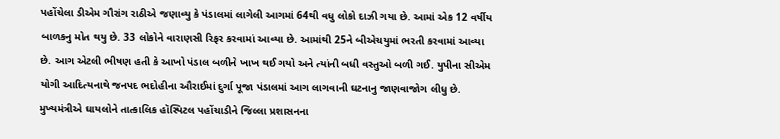પહોંચેલા ડીએમ ગૌરાંગ રાઠીએ જણાવ્યુ કે પંડાલમાં લાગેલી આગમાં 64થી વધુ લોકો દાઝી ગયા છે. આમાં એક 12 વર્ષીય બાળકનુ મોત થયુ છે. 33 લોકોને વારાણસી રિફર કરવામાં આવ્યા છે. આમાંથી 25ને બીએચયુમાં ભરતી કરવામાં આવ્યા છે. આગ એટલી ભીષણ હતી કે આખો પંડાલ બળીને ખાખ થઈ ગયો અને ત્યાંની બધી વસ્તુઓ બળી ગઈ. યુપીના સીએમ યોગી આદિત્યનાથે જનપદ ભદોહીના ઔરાઈમાં દુર્ગા પૂજા પંડાલમાં આગ લાગવાની ઘટનાનુ જાણવાજોગ લીધુ છે. મુખ્યમંત્રીએ ઘાયલોને તાત્કાલિક હૉસ્પિટલ પહોંચાડીને જિલ્લા પ્રશાસનના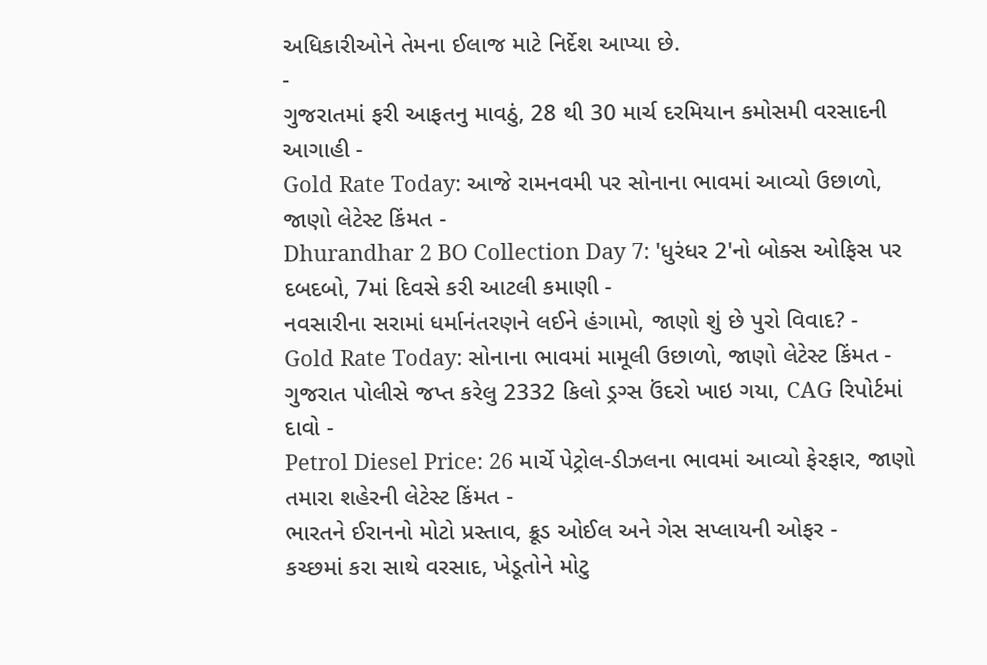અધિકારીઓને તેમના ઈલાજ માટે નિર્દેશ આપ્યા છે.
-
ગુજરાતમાં ફરી આફતનુ માવઠું, 28 થી 30 માર્ચ દરમિયાન કમોસમી વરસાદની આગાહી -
Gold Rate Today: આજે રામનવમી પર સોનાના ભાવમાં આવ્યો ઉછાળો, જાણો લેટેસ્ટ કિંમત -
Dhurandhar 2 BO Collection Day 7: 'ધુરંધર 2'નો બોક્સ ઓફિસ પર દબદબો, 7માં દિવસે કરી આટલી કમાણી -
નવસારીના સરામાં ધર્માનંતરણને લઈને હંગામો, જાણો શું છે પુરો વિવાદ? -
Gold Rate Today: સોનાના ભાવમાં મામૂલી ઉછાળો, જાણો લેટેસ્ટ કિંમત -
ગુજરાત પોલીસે જપ્ત કરેલુ 2332 કિલો ડ્રગ્સ ઉંદરો ખાઇ ગયા, CAG રિપોર્ટમાં દાવો -
Petrol Diesel Price: 26 માર્ચે પેટ્રોલ-ડીઝલના ભાવમાં આવ્યો ફેરફાર, જાણો તમારા શહેરની લેટેસ્ટ કિંમત -
ભારતને ઈરાનનો મોટો પ્રસ્તાવ, ક્રૂડ ઓઈલ અને ગેસ સપ્લાયની ઓફર -
કચ્છમાં કરા સાથે વરસાદ, ખેડૂતોને મોટુ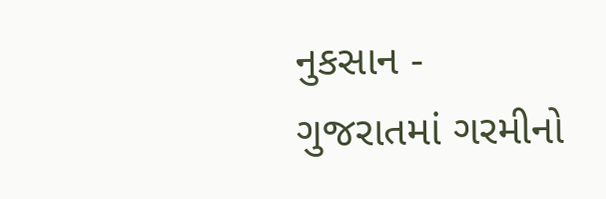નુકસાન -
ગુજરાતમાં ગરમીનો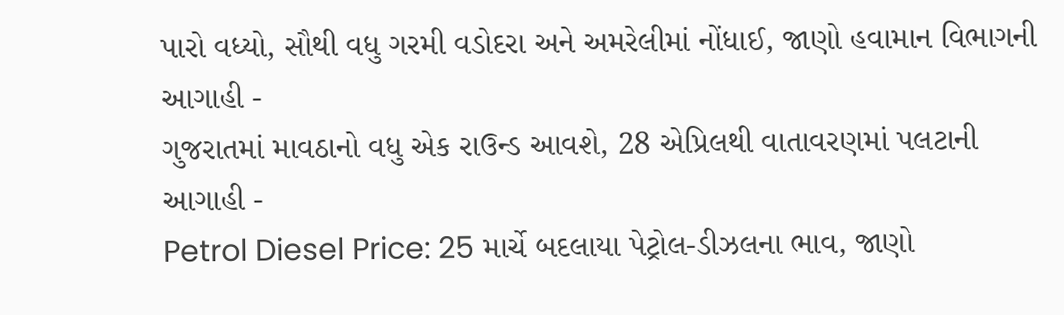પારો વધ્યો, સૌથી વધુ ગરમી વડોદરા અને અમરેલીમાં નોંધાઈ, જાણો હવામાન વિભાગની આગાહી -
ગુજરાતમાં માવઠાનો વધુ એક રાઉન્ડ આવશે, 28 એપ્રિલથી વાતાવરણમાં પલટાની આગાહી -
Petrol Diesel Price: 25 માર્ચે બદલાયા પેટ્રોલ-ડીઝલના ભાવ, જાણો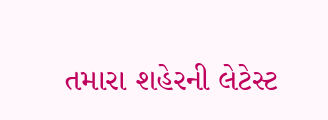તમારા શહેરની લેટેસ્ટ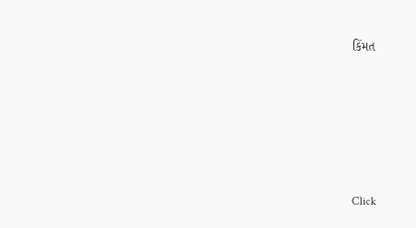કિંમત










Click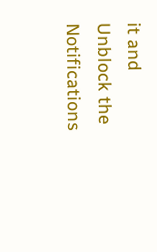it and Unblock the Notifications